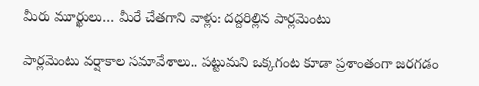మీరు మూర్ఖులు… మీరే చేత‌గాని వాళ్లు: ద‌ద్ద‌రిల్లిన పార్ల‌మెంటు

పార్ల‌మెంటు వ‌ర్షాకాల స‌మావేశాలు.. ప‌ట్టుమ‌ని ఒక్క‌గంట కూడా ప్ర‌శాంతంగా జ‌ర‌గ‌డం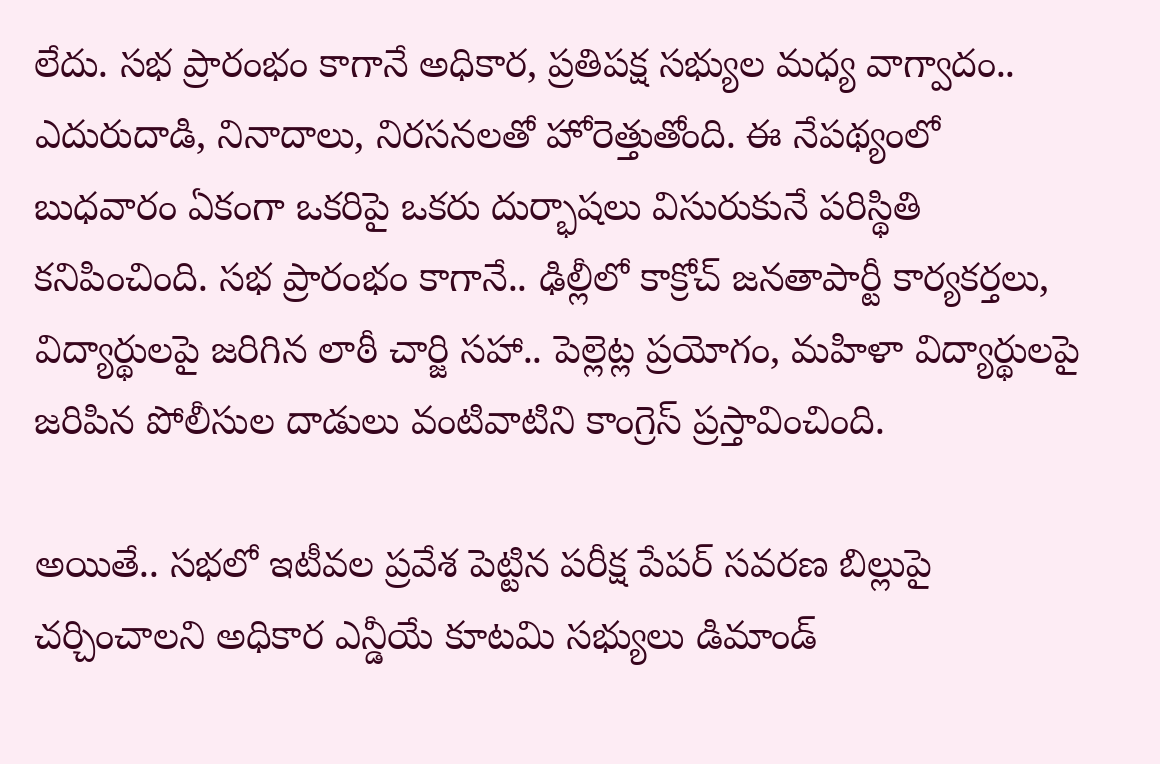లేదు. స‌భ ప్రారంభం కాగానే అధికార‌, ప్ర‌తిప‌క్ష స‌భ్యుల మ‌ధ్య వాగ్వాదం.. ఎదురుదాడి, నినాదాలు, నిర‌స‌న‌ల‌తో హోరెత్తుతోంది. ఈ నేప‌థ్యంలో బుధ‌వారం ఏకంగా ఒక‌రిపై ఒక‌రు దుర్భాష‌లు విసురుకునే ప‌రిస్థితి క‌నిపించింది. స‌భ ప్రారంభం కాగానే.. ఢిల్లీలో కాక్రోచ్ జ‌న‌తాపార్టీ కార్య‌క‌ర్త‌లు, విద్యార్థుల‌పై జ‌రిగిన లాఠీ చార్జి స‌హా.. పెల్లెట్ల‌ ప్ర‌యోగం, మ‌హిళా విద్యార్థుల‌పై జ‌రిపిన పోలీసుల దాడులు వంటివాటిని కాంగ్రెస్ ప్ర‌స్తావించింది.

అయితే.. స‌భ‌లో ఇటీవ‌ల ప్ర‌వేశ పెట్టిన ప‌రీక్ష పేప‌ర్ స‌వ‌ర‌ణ బిల్లుపై చ‌ర్చించాల‌ని అధికార ఎన్డీయే కూట‌మి స‌భ్యులు డిమాండ్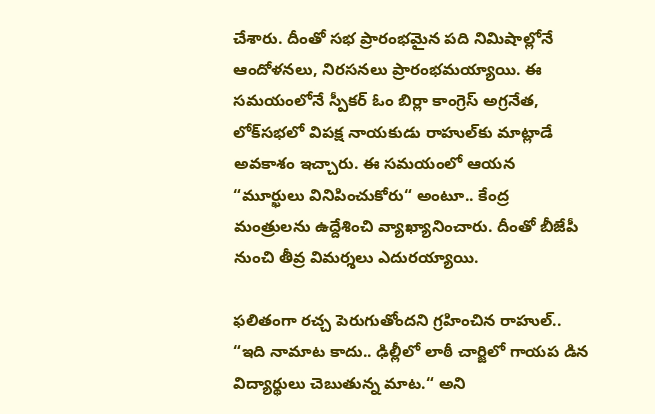చేశారు. దీంతో స‌భ ప్రారంభ‌మైన ప‌ది నిమిషాల్లోనే ఆందోళ‌న‌లు, నిర‌స‌న‌లు ప్రారంభ‌మ‌య్యాయి. ఈ స‌మ‌యంలోనే స్పీక‌ర్ ఓం బిర్లా కాంగ్రెస్ అగ్ర‌నేత‌, లోక్‌స‌భ‌లో విప‌క్ష నాయ‌కుడు రాహుల్‌కు మాట్లాడే అవ‌కాశం ఇచ్చారు. ఈ స‌మ‌యంలో ఆయ‌న “మూర్ఖులు వినిపించుకోరు“ అంటూ.. కేంద్ర మంత్రుల‌ను ఉద్దేశించి వ్యాఖ్యానించారు. దీంతో బీజేపీ నుంచి తీవ్ర విమ‌ర్శ‌లు ఎదుర‌య్యాయి.

ఫ‌లితంగా ర‌చ్చ పెరుగుతోంద‌ని గ్ర‌హించిన రాహుల్‌.. “ఇది నామాట కాదు.. ఢిల్లీలో లాఠీ చార్జిలో గాయ‌ప డిన విద్యార్థులు చెబుతున్న మాట‌.“ అని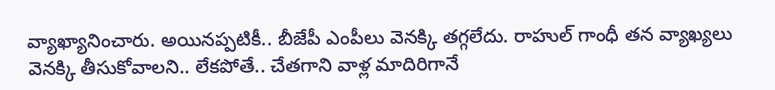వ్యాఖ్యానించారు. అయిన‌ప్ప‌టికీ.. బీజేపీ ఎంపీలు వెన‌క్కి త‌గ్గలేదు. రాహుల్ గాంధీ త‌న వ్యాఖ్య‌లు వెన‌క్కి తీసుకోవాల‌ని.. లేక‌పోతే.. చేత‌గాని వాళ్ల మాదిరిగానే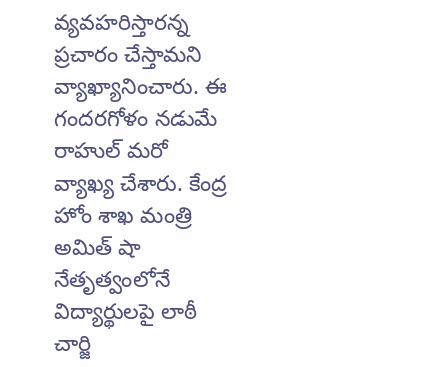వ్య‌వ‌హరిస్తార‌న్న ప్ర‌చారం చేస్తామ‌ని వ్యాఖ్యానించారు. ఈ గంద‌ర‌గోళం న‌డుమే రాహుల్ మరో వ్యాఖ్య చేశారు. కేంద్ర హోం శాఖ మంత్రి అమిత్ షా నేతృత్వంలోనే విద్యార్థుల‌పై లాఠీ చార్జి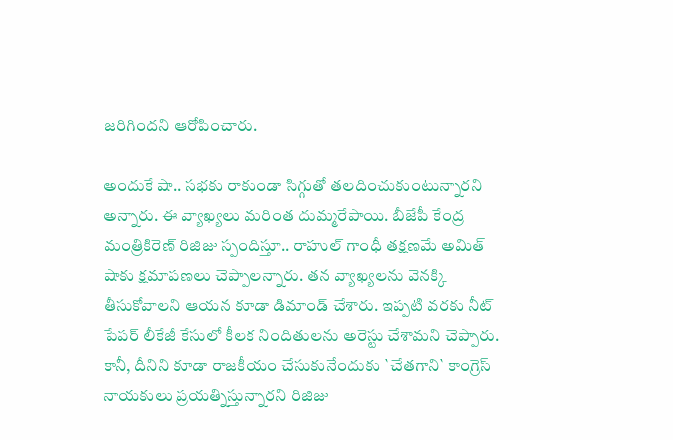జ‌రిగింద‌ని ఆరోపించారు.

అందుకే షా.. స‌భ‌కు రాకుండా సిగ్గుతో త‌ల‌దించుకుంటున్నార‌ని అన్నారు. ఈ వ్యాఖ్య‌లు మ‌రింత దుమ్మరేపాయి. బీజేపీ కేంద్ర మంత్రికిరెణ్ రిజిజు స్పందిస్తూ.. రాహుల్ గాంధీ త‌క్ష‌ణ‌మే అమిత్ షాకు క్ష‌మాప‌ణ‌లు చెప్పాల‌న్నారు. త‌న వ్యాఖ్య‌ల‌ను వెన‌క్కి తీసుకోవాల‌ని ఆయ‌న కూడా డిమాండ్ చేశారు. ఇప్ప‌టి వ‌ర‌కు నీట్ పేప‌ర్ లీకేజీ కేసులో కీల‌క నిందితుల‌ను అరెస్టు చేశామ‌ని చెప్పారు. కానీ, దీనిని కూడా రాజ‌కీయం చేసుకునేందుకు `చేత‌గాని` కాంగ్రెస్ నాయ‌కులు ప్ర‌య‌త్నిస్తున్నార‌ని రిజిజు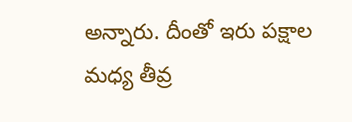అన్నారు. దీంతో ఇరు ప‌క్షాల మ‌ధ్య తీవ్ర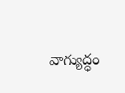వాగ్యుద్ధం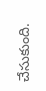చేసుకుంది.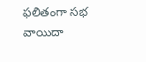ఫ‌లితంగా స‌భ వాయిదా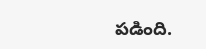ప‌డింది.